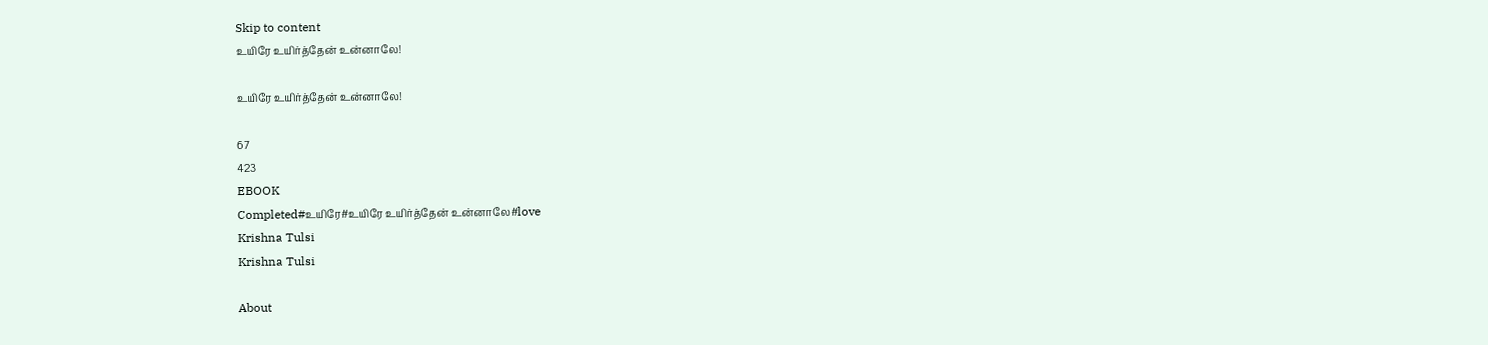Skip to content
உயிரே உயிர்த்தேன் உன்னாலே!

உயிரே உயிர்த்தேன் உன்னாலே!

67
423
EBOOK
Completed#உயிரே#உயிரே உயிர்த்தேன் உன்னாலே#love
Krishna Tulsi
Krishna Tulsi

About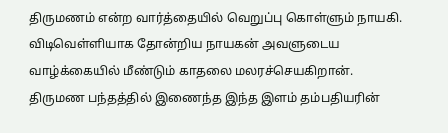திருமணம் என்ற வார்த்தையில் வெறுப்பு கொள்ளும் நாயகி. விடிவெள்ளியாக தோன்றிய நாயகன் அவளுடைய வாழ்க்கையில் மீண்டும் காதலை மலரச்செயகிறான். திருமண பந்தத்தில் இணைந்த இந்த இளம் தம்பதியரின்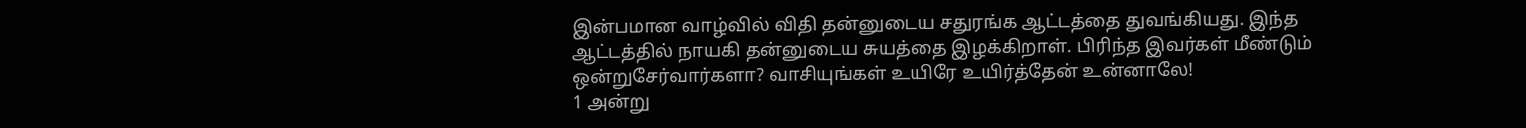இன்பமான வாழ்வில் விதி தன்னுடைய சதுரங்க ஆட்டத்தை துவங்கியது. இந்த ஆட்டத்தில் நாயகி தன்னுடைய சுயத்தை இழக்கிறாள். பிரிந்த இவர்கள் மீண்டும் ஒன்றுசேர்வார்களா? வாசியுங்கள் உயிரே உயிர்த்தேன் உன்னாலே!
1 அன்று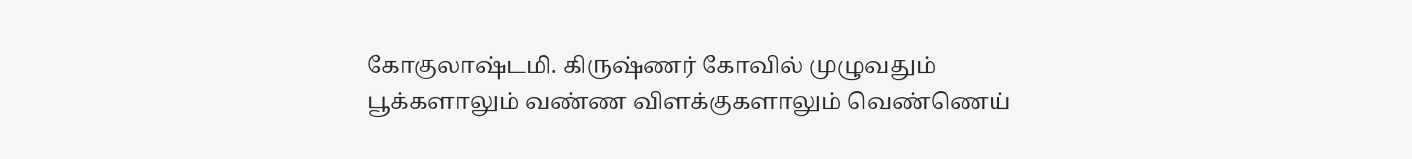கோகுலாஷ்டமி. கிருஷ்ணர் கோவில் முழுவதும் பூக்களாலும் வண்ண விளக்குகளாலும் வெண்ணெய்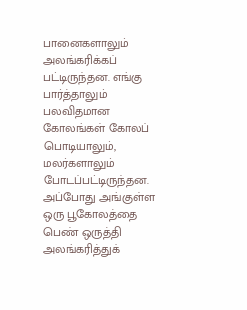பானைகளாலும் அலங்கரிக்கப் பட்டிருந்தன. எங்கு பார்த்தாலும் பலவிதமான கோலங்கள் கோலப் பொடியாலும், மலர்களாலும் போடப்பட்டிருந்தன. அப்போது அங்குள்ள ஒரு பூகோலத்தை பெண் ஒருத்தி அலங்கரித்துக்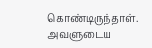கொண்டிருந்தாள். அவளுடைய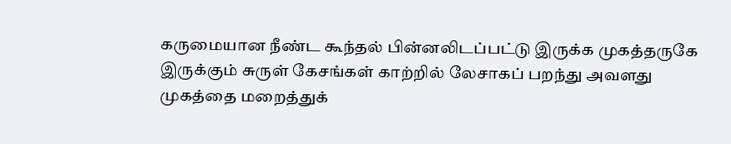கருமையான நீண்ட கூந்தல் பின்னலிடப்பட்டு இருக்க முகத்தருகே இருக்கும் சுருள் கேசங்கள் காற்றில் லேசாகப் பறந்து அவளது முகத்தை மறைத்துக்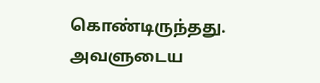கொண்டிருந்தது. அவளுடைய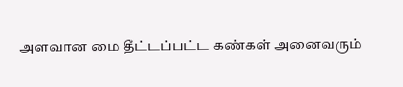அளவான மை தீட்டப்பட்ட கண்கள் அனைவரும்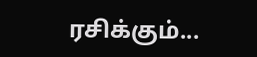ரசிக்கும்...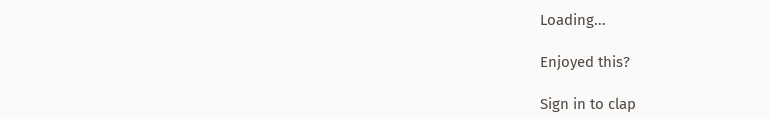Loading...

Enjoyed this?

Sign in to clap